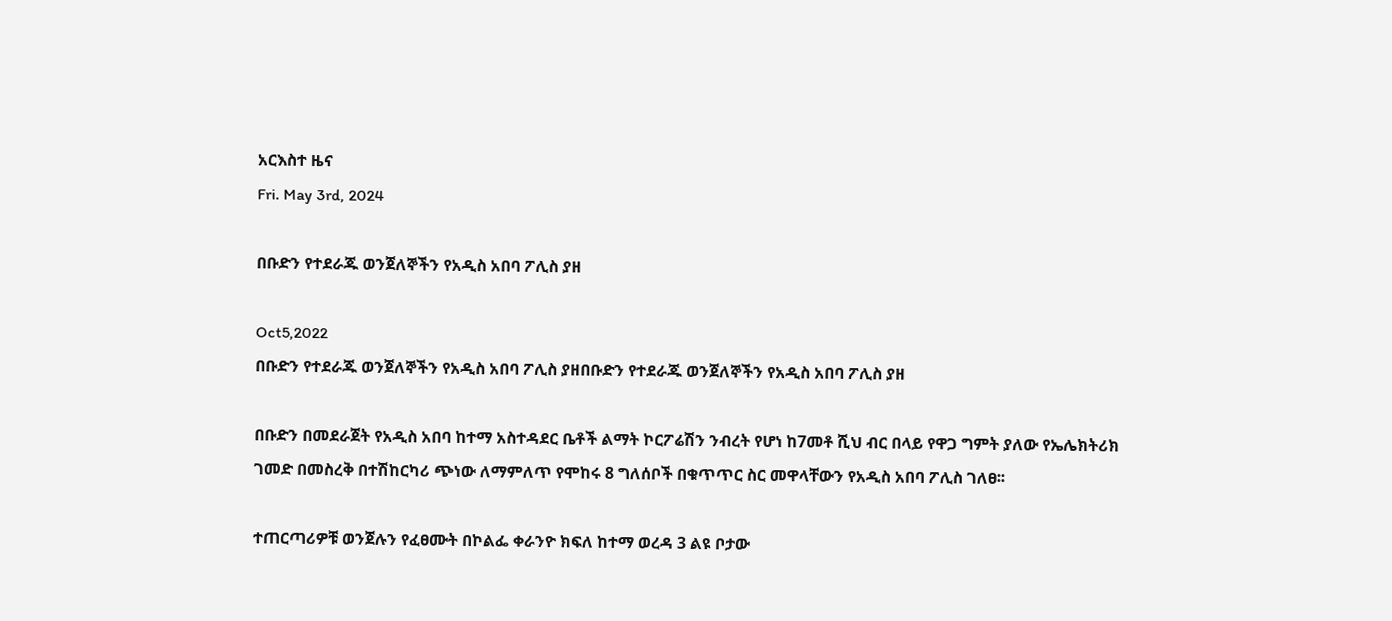አርእስተ ዜና
Fri. May 3rd, 2024

በቡድን የተደራጁ ወንጀለኞችን የአዲስ አበባ ፖሊስ ያዘ

Oct5,2022
በቡድን የተደራጁ ወንጀለኞችን የአዲስ አበባ ፖሊስ ያዘበቡድን የተደራጁ ወንጀለኞችን የአዲስ አበባ ፖሊስ ያዘ

በቡድን በመደራጀት የአዲስ አበባ ከተማ አስተዳደር ቤቶች ልማት ኮርፖሬሽን ንብረት የሆነ ከ7መቶ ሺህ ብር በላይ የዋጋ ግምት ያለው የኤሌክትሪክ ገመድ በመስረቅ በተሽከርካሪ ጭነው ለማምለጥ የሞከሩ 8 ግለሰቦች በቁጥጥር ስር መዋላቸውን የአዲስ አበባ ፖሊስ ገለፀ፡፡

ተጠርጣሪዎቹ ወንጀሉን የፈፀሙት በኮልፌ ቀራንዮ ክፍለ ከተማ ወረዳ 3 ልዩ ቦታው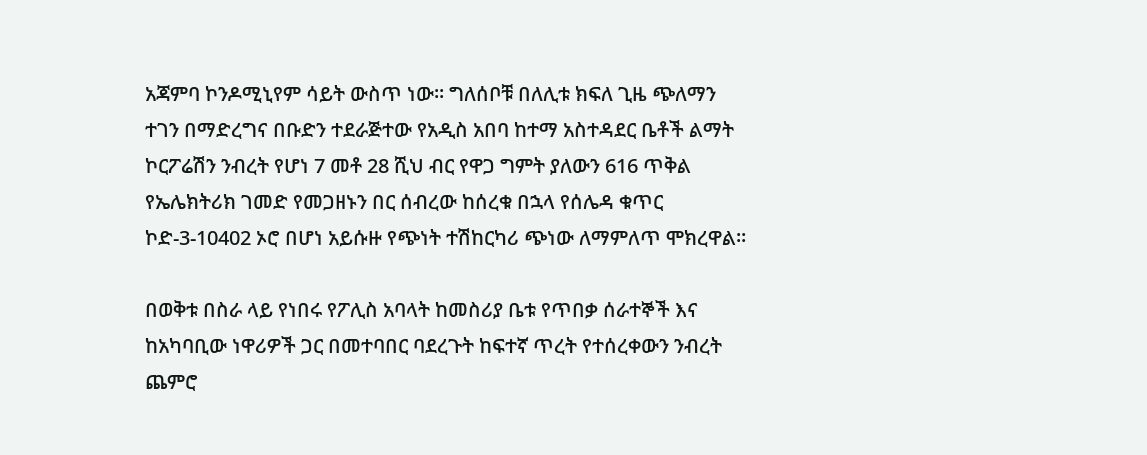አጃምባ ኮንዶሚኒየም ሳይት ውስጥ ነው፡፡ ግለሰቦቹ በለሊቱ ክፍለ ጊዜ ጭለማን ተገን በማድረግና በቡድን ተደራጅተው የአዲስ አበባ ከተማ አስተዳደር ቤቶች ልማት ኮርፖሬሽን ንብረት የሆነ 7 መቶ 28 ሺህ ብር የዋጋ ግምት ያለውን 616 ጥቅል የኤሌክትሪክ ገመድ የመጋዘኑን በር ሰብረው ከሰረቁ በኋላ የሰሌዳ ቁጥር ኮድ-3-10402 ኦሮ በሆነ አይሱዙ የጭነት ተሽከርካሪ ጭነው ለማምለጥ ሞክረዋል።

በወቅቱ በስራ ላይ የነበሩ የፖሊስ አባላት ከመስሪያ ቤቱ የጥበቃ ሰራተኞች እና ከአካባቢው ነዋሪዎች ጋር በመተባበር ባደረጉት ከፍተኛ ጥረት የተሰረቀውን ንብረት ጨምሮ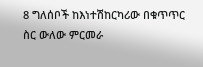8 ግለሰቦች ከእነተሽከርካሪው በቁጥጥር ስር ውለው ምርመራ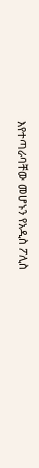እየተጣራባቸው መሆኑን የአዲስ ፖሊስ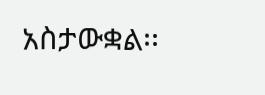አስታውቋል፡፡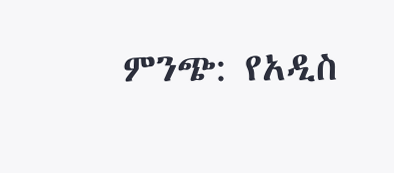ምንጭ: የአዲስ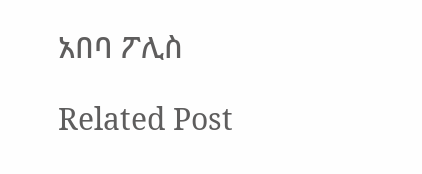አበባ ፖሊስ

Related Post